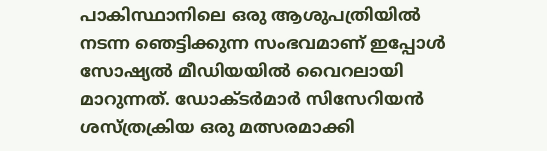പാകിസ്ഥാനിലെ ഒരു ആശുപത്രിയിൽ നടന്ന ഞെട്ടിക്കുന്ന സംഭവമാണ് ഇപ്പോള്‍ സോഷ്യല്‍ മീഡിയയില്‍ വൈറലായി മാറുന്നത്. ഡോക്ടർമാർ സിസേറിയൻ ശസ്ത്രക്രിയ ഒരു മത്സരമാക്കി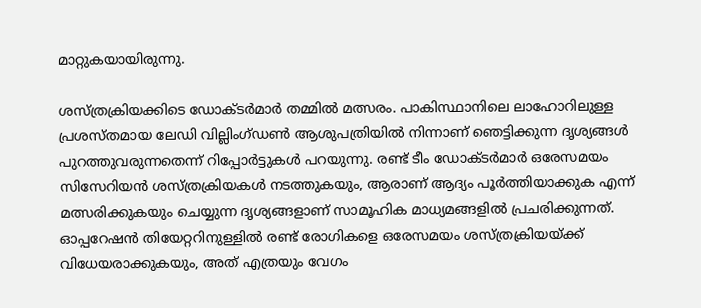മാറ്റുകയായിരുന്നു.

ശസ്ത്രക്രിയക്കിടെ ഡോക്ടർമാർ തമ്മിൽ മത്സരം. പാകിസ്ഥാനിലെ ലാഹോറിലുള്ള പ്രശസ്തമായ ലേഡി വില്ലിംഗ്ഡൺ ആശുപത്രിയിൽ നിന്നാണ് ഞെട്ടിക്കുന്ന ദൃശ്യങ്ങൾ പുറത്തുവരുന്നതെന്ന് റിപ്പോർട്ടുകൾ പറയുന്നു. രണ്ട് ടീം ഡോക്ടർമാർ ഒരേസമയം സിസേറിയൻ ശസ്ത്രക്രിയകൾ നടത്തുകയും, ആരാണ് ആദ്യം പൂർത്തിയാക്കുക എന്ന് മത്സരിക്കുകയും ചെയ്യുന്ന ദൃശ്യങ്ങളാണ് സാമൂഹിക മാധ്യമങ്ങളിൽ പ്രചരിക്കുന്നത്. ഓപ്പറേഷൻ തിയേറ്ററിനുള്ളിൽ രണ്ട് രോഗികളെ ഒരേസമയം ശസ്ത്രക്രിയയ്ക്ക് വിധേയരാക്കുകയും, അത് എത്രയും വേഗം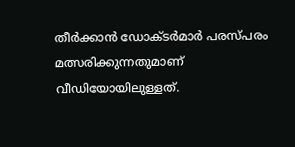തീർക്കാൻ ഡോക്ടർമാർ പരസ്പരം മത്സരിക്കുന്നതുമാണ് വീഡിയോയിലുള്ളത്.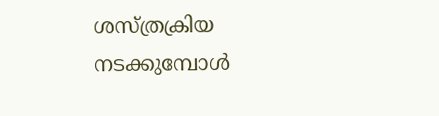ശസ്ത്രക്രിയ നടക്കുമ്പോൾ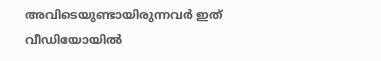അവിടെയുണ്ടായിരുന്നവർ ഇത് വീഡിയോയിൽ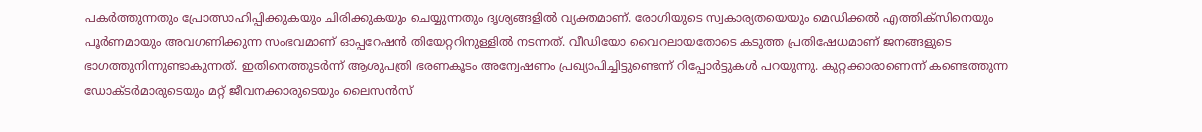പകർത്തുന്നതും പ്രോത്സാഹിപ്പിക്കുകയും ചിരിക്കുകയും ചെയ്യുന്നതും ദൃശ്യങ്ങളിൽ വ്യക്തമാണ്. രോഗിയുടെ സ്വകാര്യതയെയും മെഡിക്കൽ എത്തിക്സിനെയും പൂർണമായും അവഗണിക്കുന്ന സംഭവമാണ് ഓപ്പറേഷൻ തിയേറ്ററിനുള്ളിൽ നടന്നത്. വീഡിയോ വൈറലായതോടെ കടുത്ത പ്രതിഷേധമാണ് ജനങ്ങളുടെ ഭാഗത്തുനിന്നുണ്ടാകുന്നത്. ഇതിനെത്തുടർന്ന് ആശുപത്രി ഭരണകൂടം അന്വേഷണം പ്രഖ്യാപിച്ചിട്ടുണ്ടെന്ന് റിപ്പോർട്ടുകൾ പറയുന്നു. കുറ്റക്കാരാണെന്ന് കണ്ടെത്തുന്ന ഡോക്ടർമാരുടെയും മറ്റ് ജീവനക്കാരുടെയും ലൈസൻസ്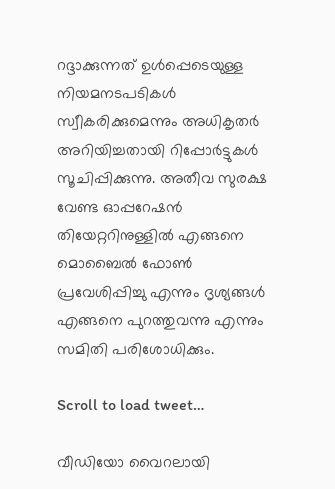റദ്ദാക്കുന്നത് ഉൾപ്പെടെയുള്ള നിയമനടപടികൾ സ്വീകരിക്കുമെന്നും അധികൃതർ അറിയിച്ചതായി റിപ്പോർട്ടുകൾ സൂചിപ്പിക്കുന്നു. അതീവ സുരക്ഷ വേണ്ട ഓപ്പറേഷൻ തിയേറ്ററിനുള്ളിൽ എങ്ങനെ മൊബൈൽ ഫോൺ പ്രവേശിപ്പിച്ചു എന്നും ദൃശ്യങ്ങൾ എങ്ങനെ പുറത്തുവന്നു എന്നും സമിതി പരിശോധിക്കും.

Scroll to load tweet…

വീഡിയോ വൈറലായി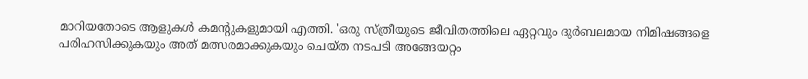മാറിയതോടെ ആളുകൾ കമന്റുകളുമായി എത്തി. 'ഒരു സ്ത്രീയുടെ ജീവിതത്തിലെ ഏറ്റവും ദുർബലമായ നിമിഷങ്ങളെ പരിഹസിക്കുകയും അത് മത്സരമാക്കുകയും ചെയ്ത നടപടി അങ്ങേയറ്റം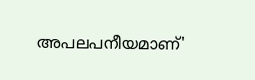അപലപനീയമാണ്'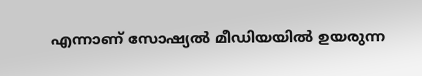എന്നാണ് സോഷ്യൽ മീഡിയയിൽ ഉയരുന്ന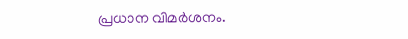പ്രധാന വിമർശനം.